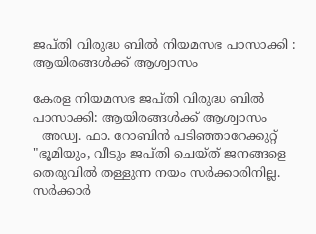ജപ്തി വിരുദ്ധ ബിൽ നിയമസഭ പാസാക്കി : ആയിരങ്ങൾക്ക് ആശ്വാസം

കേരള നിയമസഭ ജപ്തി വിരുദ്ധ ബിൽ പാസാക്കി: ആയിരങ്ങൾക്ക് ആശ്വാസം
  അഡ്വ. ഫാ. റോബിൻ പടിഞ്ഞാറേക്കുറ്റ്
"ഭൂമിയും, വീടും ജപ്തി ചെയ്ത് ജനങ്ങളെ തെരുവിൽ തള്ളുന്ന നയം സർക്കാരിനില്ല. സർക്കാർ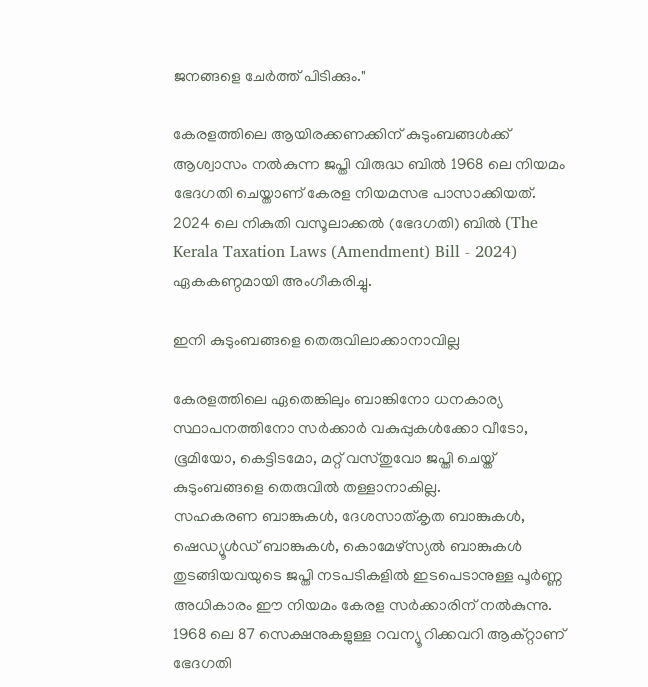ജനങ്ങളെ ചേർത്ത് പിടിക്കും."

കേരളത്തിലെ ആയിരക്കണക്കിന് കുടുംബങ്ങൾക്ക് ആശ്വാസം നൽകുന്ന ജപ്തി വിരുദ്ധ ബിൽ 1968 ലെ നിയമം ഭേദഗതി ചെയ്താണ് കേരള നിയമസഭ പാസാക്കിയത്. 2024 ലെ നികുതി വസൂലാക്കൽ (ഭേദഗതി) ബിൽ (The Kerala Taxation Laws (Amendment) Bill - 2024) ഏകകണ്ഠമായി അംഗീകരിച്ചു.

ഇനി കുടുംബങ്ങളെ തെരുവിലാക്കാനാവില്ല

കേരളത്തിലെ ഏതെങ്കിലും ബാങ്കിനോ ധനകാര്യ സ്ഥാപനത്തിനോ സർക്കാർ വകുപ്പുകൾക്കോ വീടോ, ഭൂമിയോ, കെട്ടിടമോ, മറ്റ് വസ്തുവോ ജപ്തി ചെയ്ത് കുടുംബങ്ങളെ തെരുവിൽ തള്ളാനാകില്ല.
സഹകരണ ബാങ്കുകൾ, ദേശസാത്കൃത ബാങ്കുകൾ, ഷെഡ്യൂൾഡ് ബാങ്കുകൾ, കൊമേഴ്സ്യൽ ബാങ്കുകൾ തുടങ്ങിയവയുടെ ജപ്തി നടപടികളിൽ ഇടപെടാനുള്ള പൂർണ്ണ അധികാരം ഈ നിയമം കേരള സർക്കാരിന് നൽകുന്നു.
1968 ലെ 87 സെക്ഷനുകളുള്ള റവന്യൂ റിക്കവറി ആക്റ്റാണ് ഭേദഗതി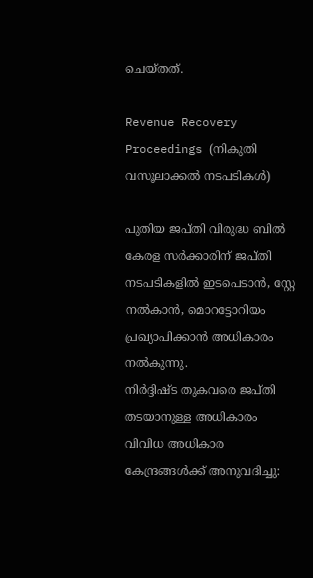ചെയ്തത്.

Revenue Recovery Proceedings (നികുതി വസൂലാക്കൽ നടപടികൾ)

പുതിയ ജപ്തി വിരുദ്ധ ബിൽ കേരള സർക്കാരിന് ജപ്തി നടപടികളിൽ ഇടപെടാൻ, സ്റ്റേ നൽകാൻ, മൊറട്ടോറിയം പ്രഖ്യാപിക്കാൻ അധികാരം നൽകുന്നു.
നിർദ്ദിഷ്ട തുകവരെ ജപ്തി തടയാനുള്ള അധികാരം വിവിധ അധികാര കേന്ദ്രങ്ങൾക്ക് അനുവദിച്ചു: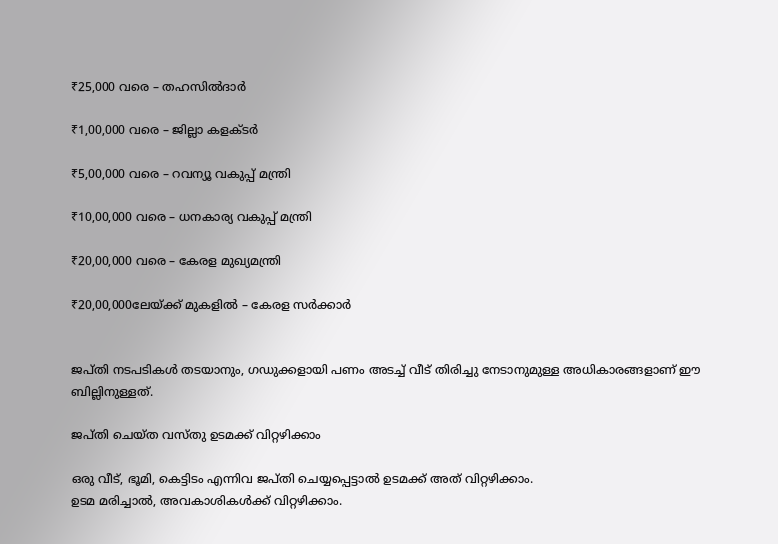₹25,000 വരെ – തഹസിൽദാർ

₹1,00,000 വരെ – ജില്ലാ കളക്ടർ

₹5,00,000 വരെ – റവന്യൂ വകുപ്പ് മന്ത്രി

₹10,00,000 വരെ – ധനകാര്യ വകുപ്പ് മന്ത്രി

₹20,00,000 വരെ – കേരള മുഖ്യമന്ത്രി

₹20,00,000ലേയ്ക്ക് മുകളിൽ – കേരള സർക്കാർ


ജപ്തി നടപടികൾ തടയാനും, ഗഡുക്കളായി പണം അടച്ച് വീട് തിരിച്ചു നേടാനുമുള്ള അധികാരങ്ങളാണ് ഈ ബില്ലിനുള്ളത്.

ജപ്തി ചെയ്ത വസ്തു ഉടമക്ക് വിറ്റഴിക്കാം

ഒരു വീട്, ഭൂമി, കെട്ടിടം എന്നിവ ജപ്തി ചെയ്യപ്പെട്ടാൽ ഉടമക്ക് അത് വിറ്റഴിക്കാം.
ഉടമ മരിച്ചാൽ, അവകാശികൾക്ക് വിറ്റഴിക്കാം.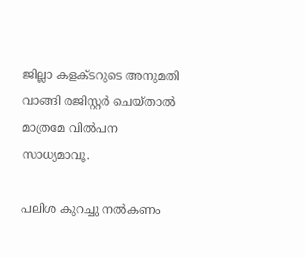ജില്ലാ കളക്ടറുടെ അനുമതി വാങ്ങി രജിസ്റ്റർ ചെയ്താൽ മാത്രമേ വിൽപന സാധ്യമാവൂ.

പലിശ കുറച്ചു നൽകണം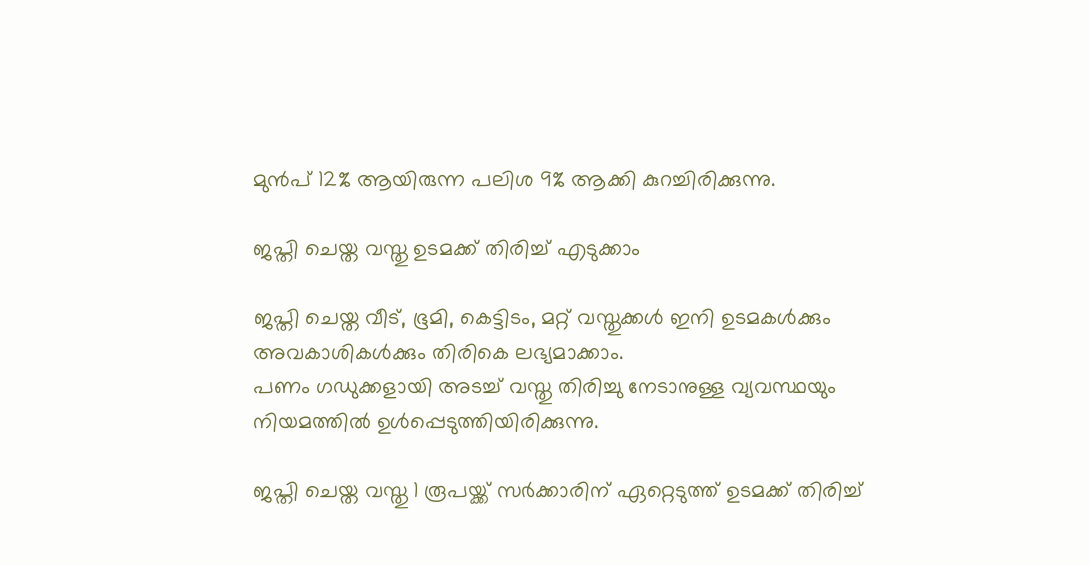മുൻപ് 12% ആയിരുന്ന പലിശ 9% ആക്കി കുറച്ചിരിക്കുന്നു.

ജപ്തി ചെയ്ത വസ്തു ഉടമക്ക് തിരിച്ച് എടുക്കാം

ജപ്തി ചെയ്ത വീട്, ഭൂമി, കെട്ടിടം, മറ്റ് വസ്തുക്കൾ ഇനി ഉടമകൾക്കും അവകാശികൾക്കും തിരികെ ലഭ്യമാക്കാം.
പണം ഗഡുക്കളായി അടച്ച് വസ്തു തിരിച്ചു നേടാനുള്ള വ്യവസ്ഥയും നിയമത്തിൽ ഉൾപ്പെടുത്തിയിരിക്കുന്നു.

ജപ്തി ചെയ്ത വസ്തു 1 രൂപയ്ക്ക് സർക്കാരിന് ഏറ്റെടുത്ത് ഉടമക്ക് തിരിച്ച്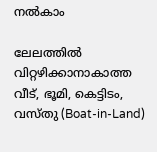നൽകാം

ലേലത്തിൽ വിറ്റഴിക്കാനാകാത്ത വീട്, ഭൂമി, കെട്ടിടം, വസ്തു (Boat-in-Land)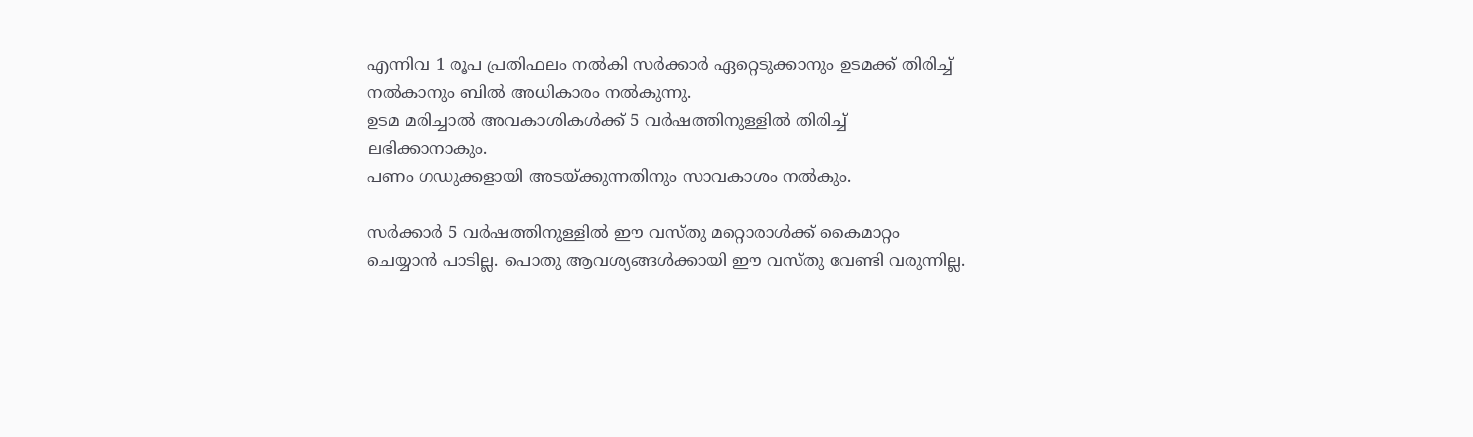എന്നിവ 1 രൂപ പ്രതിഫലം നൽകി സർക്കാർ ഏറ്റെടുക്കാനും ഉടമക്ക് തിരിച്ച് നൽകാനും ബിൽ അധികാരം നൽകുന്നു.
ഉടമ മരിച്ചാൽ അവകാശികൾക്ക് 5 വർഷത്തിനുള്ളിൽ തിരിച്ച് ലഭിക്കാനാകും.
പണം ഗഡുക്കളായി അടയ്ക്കുന്നതിനും സാവകാശം നൽകും.

സർക്കാർ 5 വർഷത്തിനുള്ളിൽ ഈ വസ്തു മറ്റൊരാൾക്ക് കൈമാറ്റം ചെയ്യാൻ പാടില്ല. പൊതു ആവശ്യങ്ങൾക്കായി ഈ വസ്തു വേണ്ടി വരുന്നില്ല.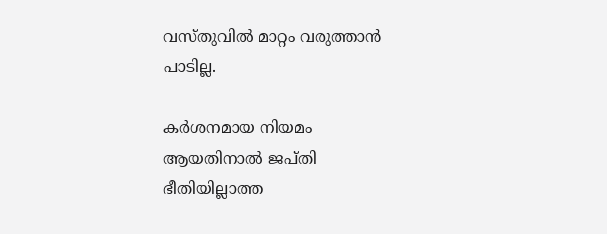വസ്തുവിൽ മാറ്റം വരുത്താൻ പാടില്ല.

കർശനമായ നിയമം ആയതിനാൽ ജപ്തി ഭീതിയില്ലാത്ത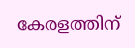കേരളത്തിന്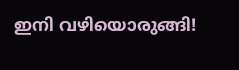ഇനി വഴിയൊരുങ്ങി!